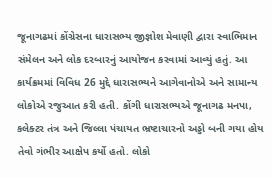જૂનાગઢમાં કોંગ્રેસના ધારાસભ્ય જીજ્ઞોશ મેવાણી દ્વારા સ્વાભિમાન સંમેલન અને લોક દરબારનું આયોજન કરવામાં આવ્યું હતું. આ કાર્યક્રમમાં વિવિધ 26 મુદ્દે ધારાસભ્યને આગેવાનોએ અને સામાન્ય લોકોએ રજુઆત કરી હતી. કોંગી ધારાસભ્યએ જૂનાગઢ મનપા, કલેક્ટર તંત્ર અને જિલ્લા પંચાયત ભ્રષ્ટાચારનો અડ્ડો બની ગયા હોય તેવો ગંભીર આક્ષેપ કર્યો હતો. લોકો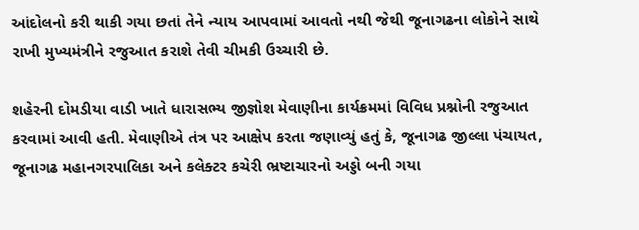આંદોલનો કરી થાકી ગયા છતાં તેને ન્યાય આપવામાં આવતો નથી જેથી જૂનાગઢના લોકોને સાથે રાખી મુખ્યમંત્રીને રજુઆત કરાશે તેવી ચીમકી ઉચ્ચારી છે.

શહેરની દોમડીયા વાડી ખાતે ધારાસભ્ય જીજ્ઞોશ મેવાણીના કાર્યક્રમમાં વિવિધ પ્રશ્નોની રજુઆત કરવામાં આવી હતી. મેવાણીએ તંત્ર પર આક્ષેપ કરતા જણાવ્યું હતું કે, જૂનાગઢ જીલ્લા પંચાયત, જૂનાગઢ મહાનગરપાલિકા અને કલેક્ટર કચેરી ભ્રષ્ટાચારનો અડ્ડો બની ગયા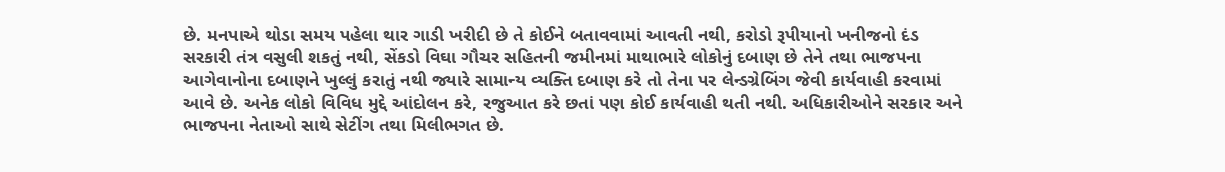છે. મનપાએ થોડા સમય પહેલા થાર ગાડી ખરીદી છે તે કોઈને બતાવવામાં આવતી નથી, કરોડો રૂપીયાનો ખનીજનો દંડ સરકારી તંત્ર વસુલી શકતું નથી, સેંકડો વિઘા ગૌચર સહિતની જમીનમાં માથાભારે લોકોનું દબાણ છે તેને તથા ભાજપના આગેવાનોના દબાણને ખુલ્લું કરાતું નથી જ્યારે સામાન્ય વ્યક્તિ દબાણ કરે તો તેના પર લેન્ડગ્રેબિંગ જેવી કાર્યવાહી કરવામાં આવે છે. અનેક લોકો વિવિધ મુદ્દે આંદોલન કરે, રજુઆત કરે છતાં પણ કોઈ કાર્યવાહી થતી નથી. અધિકારીઓને સરકાર અને ભાજપના નેતાઓ સાથે સેટીંગ તથા મિલીભગત છે.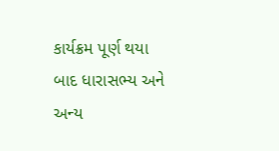કાર્યક્રમ પૂર્ણ થયા બાદ ધારાસભ્ય અને અન્ય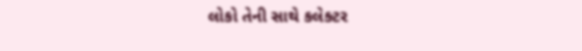લોકો તેની સાથે કલેક્ટર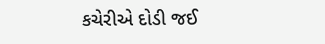કચેરીએ દોડી જઈ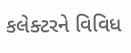કલેક્ટરને વિવિધ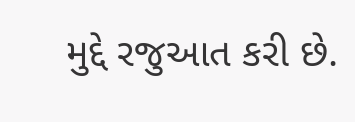મુદ્દે રજુઆત કરી છે.